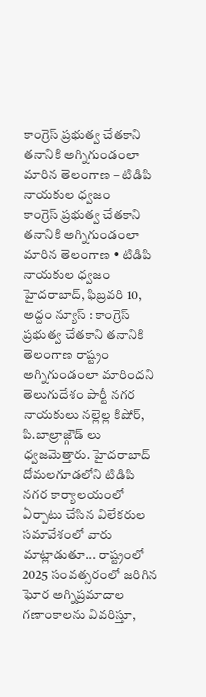కాంగ్రెస్ ప్రభుత్వ చేతకాని తనానికి అగ్నిగుండంలా మారిన తెలంగాణ – టిడిపి నాయకుల ధ్వజం
కాంగ్రెస్ ప్రభుత్వ చేతకాని తనానికి అగ్నిగుండంలా మారిన తెలంగాణ • టిడిపి నాయకుల ధ్వజం హైదరాబాద్, ఫిబ్రవరి 10, అద్దం న్యూస్ : కాంగ్రెస్ ప్రభుత్వ చేతకాని తనానికి తెలంగాణ రాష్ట్రం అగ్నిగుండంలా మారిందని తెలుగుదేశం పార్టీ నగర నాయకులు నల్లెల్ల కిషోర్, పి.బాల్రాజ్గౌడ్ లు ధ్వజమెత్తారు. హైదరాబాద్ దోమలగూడలోని టిడిపి నగర కార్యాలయంలో ఏర్పాటు చేసిన విలేకరుల సమావేశంలో వారు మాట్లాడుతూ... రాష్ట్రంలో 2025 సంవత్సరంలో జరిగిన ఘోర అగ్నిప్రమాదాల గణాంకాలను వివరిస్తూ,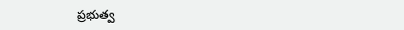ప్రభుత్వ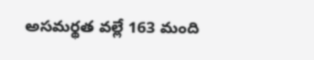అసమర్థత వల్లే 163 మంది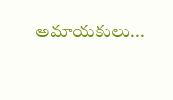అమాయకులు...